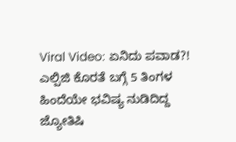Viral Video: ಏನಿದು ಪವಾಡ?! ಎಲ್ಪಿಜಿ ಕೊರತೆ ಬಗ್ಗೆ 5 ತಿಂಗಳ ಹಿಂದೆಯೇ ಭವಿಷ್ಯ ನುಡಿದಿದ್ದ ಜ್ಯೋತಿಷಿ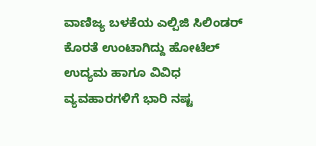ವಾಣಿಜ್ಯ ಬಳಕೆಯ ಎಲ್ಪಿಜಿ ಸಿಲಿಂಡರ್ ಕೊರತೆ ಉಂಟಾಗಿದ್ದು ಹೋಟೆಲ್ ಉದ್ಯಮ ಹಾಗೂ ವಿವಿಧ ವ್ಯವಹಾರಗಳಿಗೆ ಭಾರಿ ನಷ್ಟ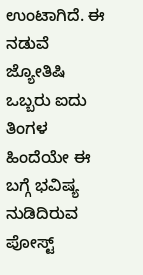ಉಂಟಾಗಿದೆ. ಈ ನಡುವೆ ಜ್ಯೋತಿಷಿ ಒಬ್ಬರು ಐದು ತಿಂಗಳ ಹಿಂದೆಯೇ ಈ ಬಗ್ಗೆ ಭವಿಷ್ಯ ನುಡಿದಿರುವ ಪೋಸ್ಟ್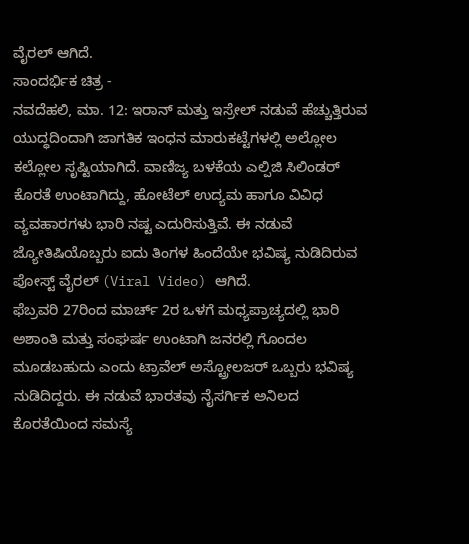ವೈರಲ್ ಆಗಿದೆ.
ಸಾಂದರ್ಭಿಕ ಚಿತ್ರ -
ನವದೆಹಲಿ, ಮಾ. 12: ಇರಾನ್ ಮತ್ತು ಇಸ್ರೇಲ್ ನಡುವೆ ಹೆಚ್ಚುತ್ತಿರುವ ಯುದ್ಧದಿಂದಾಗಿ ಜಾಗತಿಕ ಇಂಧನ ಮಾರುಕಟ್ಟೆಗಳಲ್ಲಿ ಅಲ್ಲೋಲ ಕಲ್ಲೋಲ ಸೃಷ್ಟಿಯಾಗಿದೆ. ವಾಣಿಜ್ಯ ಬಳಕೆಯ ಎಲ್ಪಿಜಿ ಸಿಲಿಂಡರ್ ಕೊರತೆ ಉಂಟಾಗಿದ್ದು, ಹೋಟೆಲ್ ಉದ್ಯಮ ಹಾಗೂ ವಿವಿಧ ವ್ಯವಹಾರಗಳು ಭಾರಿ ನಷ್ಟ ಎದುರಿಸುತ್ತಿವೆ. ಈ ನಡುವೆ ಜ್ಯೋತಿಷಿಯೊಬ್ಬರು ಐದು ತಿಂಗಳ ಹಿಂದೆಯೇ ಭವಿಷ್ಯ ನುಡಿದಿರುವ ಪೋಸ್ಟ್ ವೈರಲ್ (Viral Video) ಆಗಿದೆ.
ಫೆಬ್ರವರಿ 27ರಿಂದ ಮಾರ್ಚ್ 2ರ ಒಳಗೆ ಮಧ್ಯಪ್ರಾಚ್ಯದಲ್ಲಿ ಭಾರಿ ಅಶಾಂತಿ ಮತ್ತು ಸಂಘರ್ಷ ಉಂಟಾಗಿ ಜನರಲ್ಲಿ ಗೊಂದಲ ಮೂಡಬಹುದು ಎಂದು ಟ್ರಾವೆಲ್ ಅಸ್ಟ್ರೋಲಜರ್ ಒಬ್ಬರು ಭವಿಷ್ಯ ನುಡಿದಿದ್ದರು. ಈ ನಡುವೆ ಭಾರತವು ನೈಸರ್ಗಿಕ ಅನಿಲದ ಕೊರತೆಯಿಂದ ಸಮಸ್ಯೆ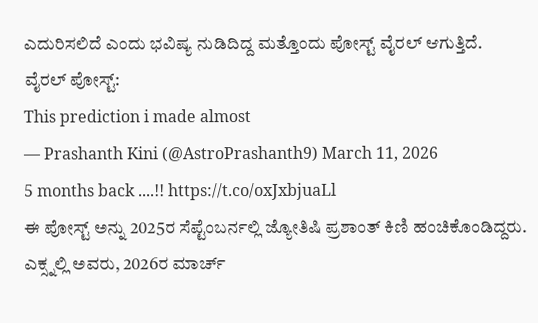ಎದುರಿಸಲಿದೆ ಎಂದು ಭವಿಷ್ಯ ನುಡಿದಿದ್ದ ಮತ್ತೊಂದು ಪೋಸ್ಟ್ ವೈರಲ್ ಆಗುತ್ತಿದೆ.
ವೈರಲ್ ಪೋಸ್ಟ್:
This prediction i made almost
— Prashanth Kini (@AstroPrashanth9) March 11, 2026
5 months back ....!! https://t.co/oxJxbjuaLl
ಈ ಪೋಸ್ಟ್ ಅನ್ನು 2025ರ ಸೆಪ್ಟೆಂಬರ್ನಲ್ಲಿ ಜ್ಯೋತಿಷಿ ಪ್ರಶಾಂತ್ ಕಿಣಿ ಹಂಚಿಕೊಂಡಿದ್ದರು. ಎಕ್ಸ್ನಲ್ಲಿ ಅವರು, 2026ರ ಮಾರ್ಚ್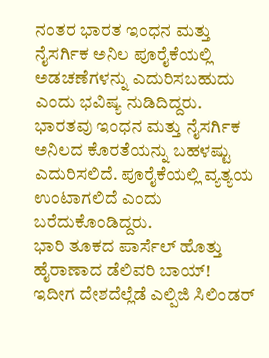ನಂತರ ಭಾರತ ಇಂಧನ ಮತ್ತು ನೈಸರ್ಗಿಕ ಅನಿಲ ಪೂರೈಕೆಯಲ್ಲಿ ಅಡಚಣೆಗಳನ್ನು ಎದುರಿಸಬಹುದು ಎಂದು ಭವಿಷ್ಯ ನುಡಿದಿದ್ದರು. ಭಾರತವು ಇಂಧನ ಮತ್ತು ನೈಸರ್ಗಿಕ ಅನಿಲದ ಕೊರತೆಯನ್ನು ಬಹಳಷ್ಟು ಎದುರಿಸಲಿದೆ. ಪೂರೈಕೆಯಲ್ಲಿ ವ್ಯತ್ಯಯ ಉಂಟಾಗಲಿದೆ ಎಂದು ಬರೆದುಕೊಂಡಿದ್ದರು.
ಭಾರಿ ತೂಕದ ಪಾರ್ಸೆಲ್ ಹೊತ್ತು ಹೈರಾಣಾದ ಡೆಲಿವರಿ ಬಾಯ್!
ಇದೀಗ ದೇಶದೆಲ್ಲೆಡೆ ಎಲ್ಪಿಜಿ ಸಿಲಿಂಡರ್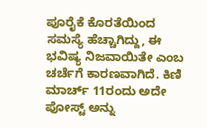ಪೂರೈಕೆ ಕೊರತೆಯಿಂದ ಸಮಸ್ಯೆ ಹೆಚ್ಚಾಗಿದ್ದು, ಈ ಭವಿಷ್ಯ ನಿಜವಾಯಿತೇ ಎಂಬ ಚರ್ಚೆಗೆ ಕಾರಣವಾಗಿದೆ. ಕಿಣಿ ಮಾರ್ಚ್ 11ರಂದು ಅದೇ ಪೋಸ್ಟ್ ಅನ್ನು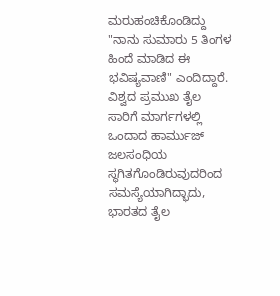ಮರುಹಂಚಿಕೊಂಡಿದ್ದು "ನಾನು ಸುಮಾರು 5 ತಿಂಗಳ ಹಿಂದೆ ಮಾಡಿದ ಈ ಭವಿಷ್ಯವಾಣಿ" ಎಂದಿದ್ದಾರೆ.
ವಿಶ್ವದ ಪ್ರಮುಖ ತೈಲ ಸಾರಿಗೆ ಮಾರ್ಗಗಳಲ್ಲಿ ಒಂದಾದ ಹಾರ್ಮುಜ್ ಜಲಸಂಧಿಯ ಸ್ಥಗಿತಗೊಂಡಿರುವುದರಿಂದ ಸಮಸ್ಯೆಯಾಗಿದ್ಭಾದು, ಭಾರತದ ತೈಲ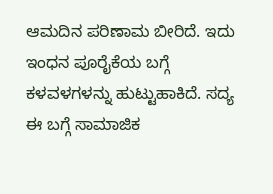ಆಮದಿನ ಪರಿಣಾಮ ಬೀರಿದೆ. ಇದು ಇಂಧನ ಪೂರೈಕೆಯ ಬಗ್ಗೆ ಕಳವಳಗಳನ್ನು ಹುಟ್ಟುಹಾಕಿದೆ. ಸದ್ಯ ಈ ಬಗ್ಗೆ ಸಾಮಾಜಿಕ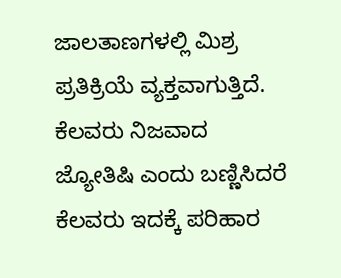ಜಾಲತಾಣಗಳಲ್ಲಿ ಮಿಶ್ರ ಪ್ರತಿಕ್ರಿಯೆ ವ್ಯಕ್ತವಾಗುತ್ತಿದೆ. ಕೆಲವರು ನಿಜವಾದ ಜ್ಯೋತಿಷಿ ಎಂದು ಬಣ್ಣಿಸಿದರೆ ಕೆಲವರು ಇದಕ್ಕೆ ಪರಿಹಾರ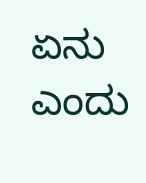ಏನು ಎಂದು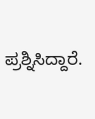ಪ್ರಶ್ನಿಸಿದ್ದಾರೆ.